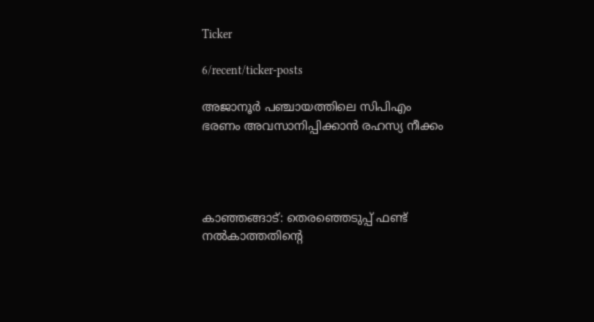Ticker

6/recent/ticker-posts

അജാനൂർ പഞ്ചായത്തിലെ സിപിഎം ഭരണം അവസാനിപ്പിക്കാൻ രഹസ്യ നീക്കം




കാഞ്ഞങ്ങാട്: തെരഞ്ഞെടുപ്പ് ഫണ്ട് നൽകാത്തതിന്റെ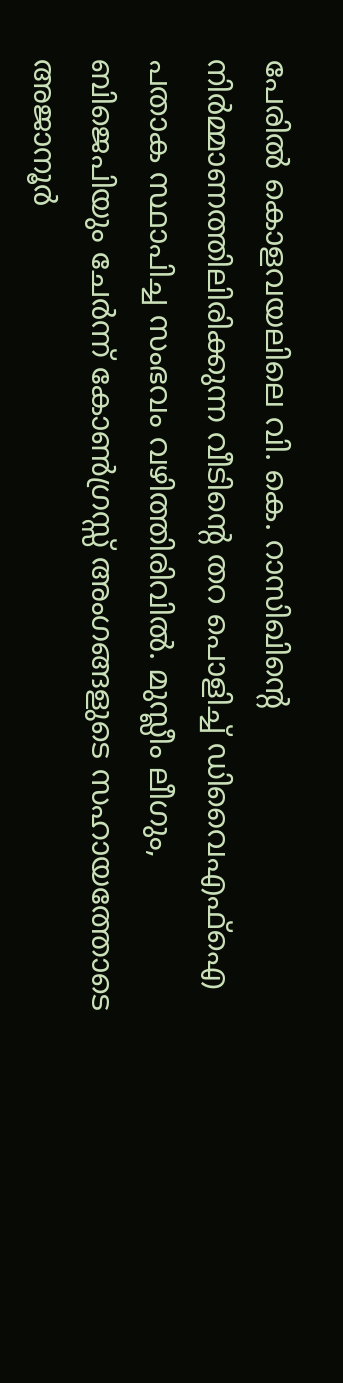പേരിൽ കൊളവയലിലെ വി. കെ. റാസിഖിന്റെ നിർമ്മാണത്തിലിരിക്കുന്ന വീടിന്റെ തറ പൊളിച്ച് ഡിവൈഎഫ്ഐ പതാക സ്ഥാപിച്ച സംഭവം വഴിത്തിരിവിൽ. മുസ്ലീം ലീഗും, ബിജെപിയും ചേർന്ന് കോൺഗ്രസ്സ് അംഗങ്ങളുടെ സഹായത്തോടെ അജാനൂർ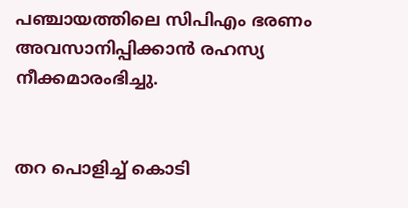പഞ്ചായത്തിലെ സിപിഎം ഭരണം അവസാനിപ്പിക്കാൻ രഹസ്യ നീക്കമാരംഭിച്ചു.


തറ പൊളിച്ച് കൊടി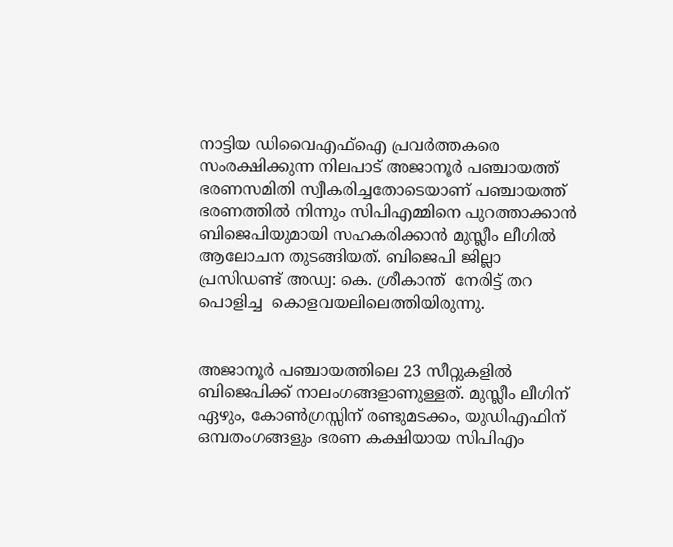നാട്ടിയ ഡിവൈഎഫ്ഐ പ്രവർത്തകരെ സംരക്ഷിക്കുന്ന നിലപാട് അജാനൂർ പഞ്ചായത്ത് ഭരണസമിതി സ്വീകരിച്ചതോടെയാണ് പഞ്ചായത്ത് ഭരണത്തിൽ നിന്നും സിപിഎമ്മിനെ പുറത്താക്കാൻ ബിജെപിയുമായി സഹകരിക്കാൻ മുസ്ലീം ലീഗിൽ ആലോചന തുടങ്ങിയത്. ബിജെപി ജില്ലാ പ്രസിഡണ്ട് അഡ്വ: കെ. ശ്രീകാന്ത്  നേരിട്ട് തറ പൊളിച്ച  കൊളവയലിലെത്തിയിരുന്നു.


അജാനൂർ പഞ്ചായത്തിലെ 23 സീറ്റുകളിൽ  ബിജെപിക്ക് നാലംഗങ്ങളാണുള്ളത്. മുസ്ലീം ലീഗിന് ഏഴും, കോൺഗ്രസ്സിന് രണ്ടുമടക്കം, യുഡിഎഫിന് ഒമ്പതംഗങ്ങളും ഭരണ കക്ഷിയായ സിപിഎം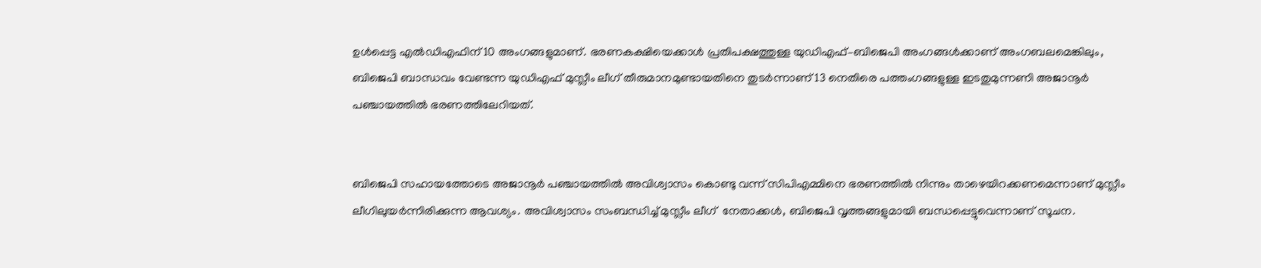ഉൾപ്പെട്ട എൽഡിഎഫിന് 10 അംഗങ്ങളുമാണ്. ഭരണകക്ഷിയെക്കാൾ പ്രതിപക്ഷത്തുള്ള യുഡിഎഫ്–ബിജെപി അംഗങ്ങൾക്കാണ് അംഗബലമെങ്കിലും, ബിജെപി ബാന്ധവം വേണ്ടന്ന യുഡിഎഫ് മുസ്ലീം ലീഗ് തീരുമാനമുണ്ടായതിനെ തുടർന്നാണ് 13 നെതിരെ പത്തംഗങ്ങളുള്ള ഇടതുമുന്നണി അജാനൂർ പഞ്ചായത്തിൽ ഭരണത്തിലേറിയത്.


ബിജെപി സഹായത്തോടെ അജാനൂർ പഞ്ചായത്തിൽ അവിശ്വാസം കൊണ്ടു വന്ന് സിപിഎമ്മിനെ ഭരണത്തിൽ നിന്നും താഴെയിറക്കണമെന്നാണ് മുസ്ലീം ലീഗിലുയർന്നിരിക്കുന്ന ആവശ്യം. അവിശ്വാസം സംബന്ധിച്ച് മുസ്ലീം ലീഗ്  നേതാക്കൾ, ബിജെപി വൃത്തങ്ങളുമായി ബന്ധപ്പെട്ടുവെന്നാണ് സൂചന.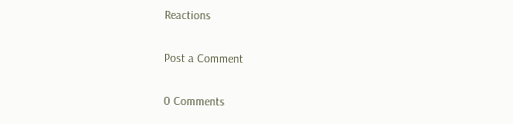Reactions

Post a Comment

0 Comments